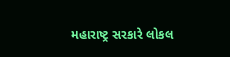મહારાષ્ટ્ર સરકારે લોકલ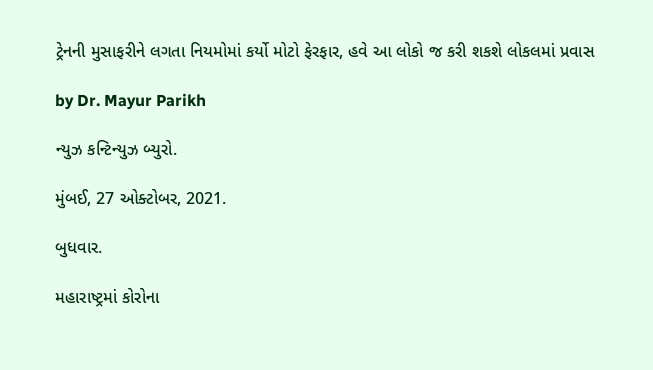ટ્રેનની મુસાફરીને લગતા નિયમોમાં કર્યો મોટો ફેરફાર, હવે આ લોકો જ કરી શકશે લોકલમાં પ્રવાસ

by Dr. Mayur Parikh

ન્યુઝ કન્ટિન્યુઝ બ્યુરો.

મુંબઈ, 27 ઓક્ટોબર, 2021.

બુધવાર.

મહારાષ્ટ્રમાં કોરોના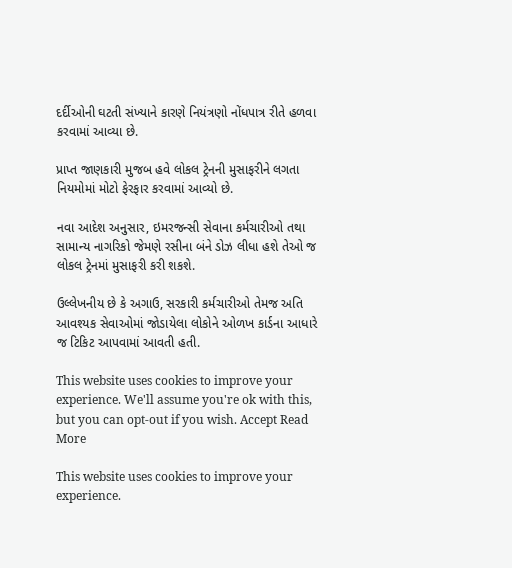દર્દીઓની ઘટતી સંખ્યાને કારણે નિયંત્રણો નોંધપાત્ર રીતે હળવા કરવામાં આવ્યા છે.

પ્રાપ્ત જાણકારી મુજબ હવે લોકલ ટ્રેનની મુસાફરીને લગતા નિયમોમાં મોટો ફેરફાર કરવામાં આવ્યો છે.

નવા આદેશ અનુસાર, ઇમરજન્સી સેવાના કર્મચારીઓ તથા સામાન્ય નાગરિકો જેમણે રસીના બંને ડોઝ લીધા હશે તેઓ જ લોકલ ટ્રેનમાં મુસાફરી કરી શકશે.

ઉલ્લેખનીય છે કે અગાઉ, સરકારી કર્મચારીઓ તેમજ અતિ આવશ્યક સેવાઓમાં જોડાયેલા લોકોને ઓળખ કાર્ડના આધારે જ ટિકિટ આપવામાં આવતી હતી.

This website uses cookies to improve your experience. We'll assume you're ok with this, but you can opt-out if you wish. Accept Read More

This website uses cookies to improve your experience.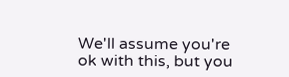We'll assume you're ok with this, but you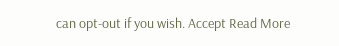can opt-out if you wish. Accept Read More